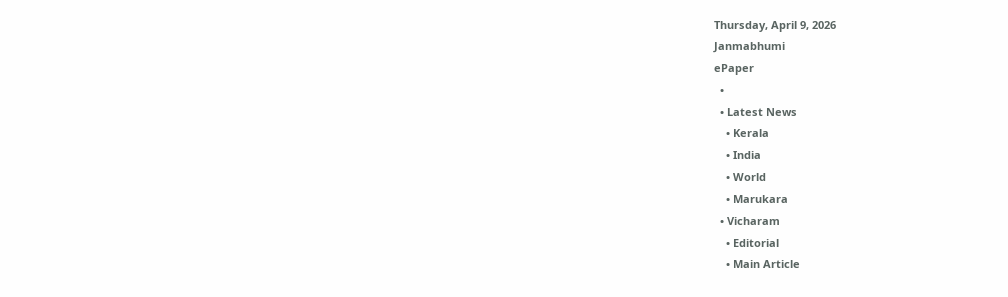Thursday, April 9, 2026
Janmabhumi
ePaper
  •
  • Latest News
    • Kerala
    • India
    • World
    • Marukara
  • Vicharam
    • Editorial
    • Main Article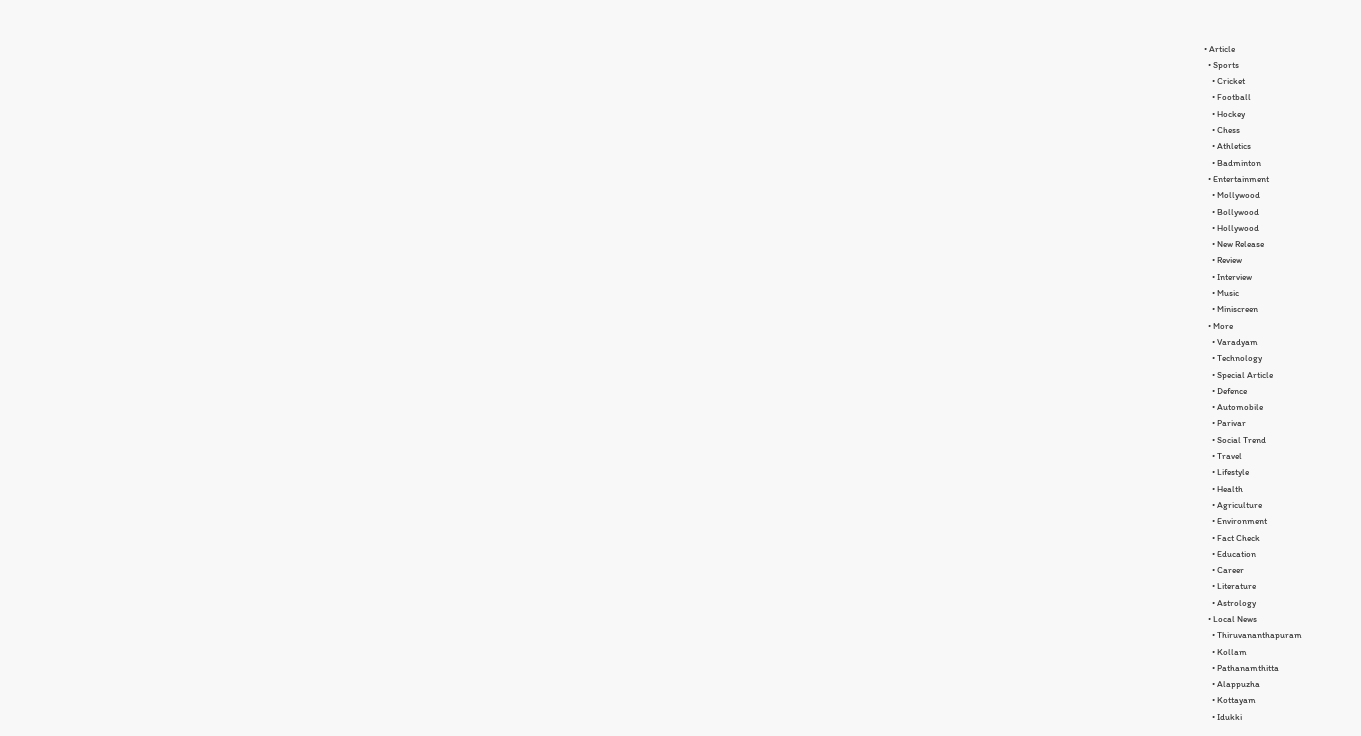• Article
  • Sports
    • Cricket
    • Football
    • Hockey
    • Chess
    • Athletics
    • Badminton
  • Entertainment
    • Mollywood
    • Bollywood
    • Hollywood
    • New Release
    • Review
    • Interview
    • Music
    • Miniscreen
  • More
    • Varadyam
    • Technology
    • Special Article
    • Defence
    • Automobile
    • Parivar
    • Social Trend
    • Travel
    • Lifestyle
    • Health
    • Agriculture
    • Environment
    • Fact Check
    • Education
    • Career
    • Literature
    • Astrology
  • Local News
    • Thiruvananthapuram
    • Kollam
    • Pathanamthitta
    • Alappuzha
    • Kottayam
    • Idukki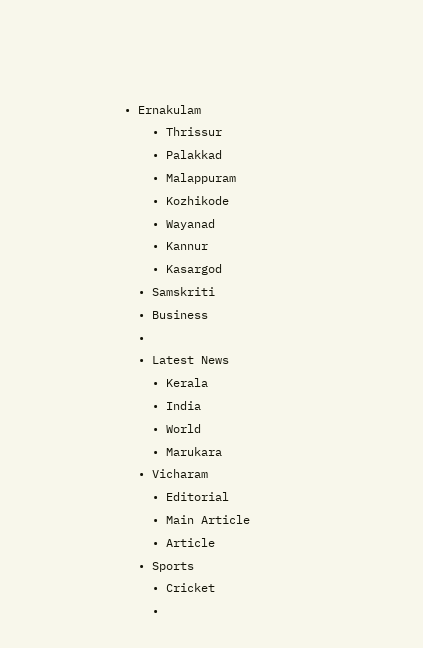• Ernakulam
    • Thrissur
    • Palakkad
    • Malappuram
    • Kozhikode
    • Wayanad
    • Kannur
    • Kasargod
  • Samskriti
  • Business
  •
  • Latest News
    • Kerala
    • India
    • World
    • Marukara
  • Vicharam
    • Editorial
    • Main Article
    • Article
  • Sports
    • Cricket
    •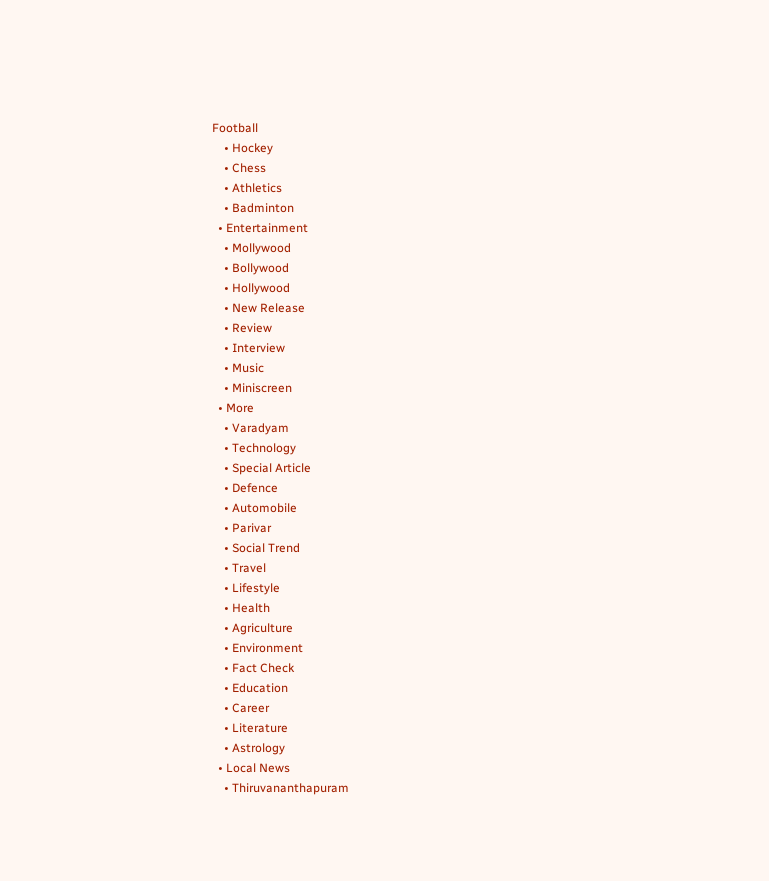Football
    • Hockey
    • Chess
    • Athletics
    • Badminton
  • Entertainment
    • Mollywood
    • Bollywood
    • Hollywood
    • New Release
    • Review
    • Interview
    • Music
    • Miniscreen
  • More
    • Varadyam
    • Technology
    • Special Article
    • Defence
    • Automobile
    • Parivar
    • Social Trend
    • Travel
    • Lifestyle
    • Health
    • Agriculture
    • Environment
    • Fact Check
    • Education
    • Career
    • Literature
    • Astrology
  • Local News
    • Thiruvananthapuram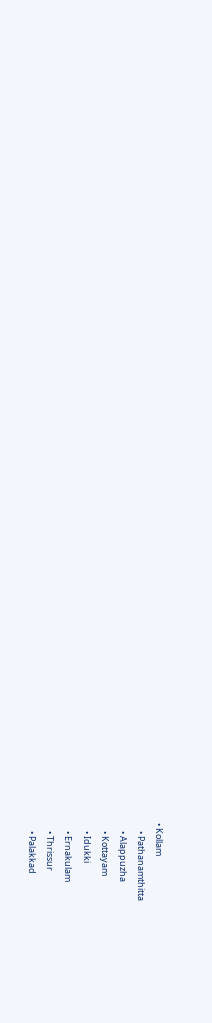• Kollam
    • Pathanamthitta
    • Alappuzha
    • Kottayam
    • Idukki
    • Ernakulam
    • Thrissur
    • Palakkad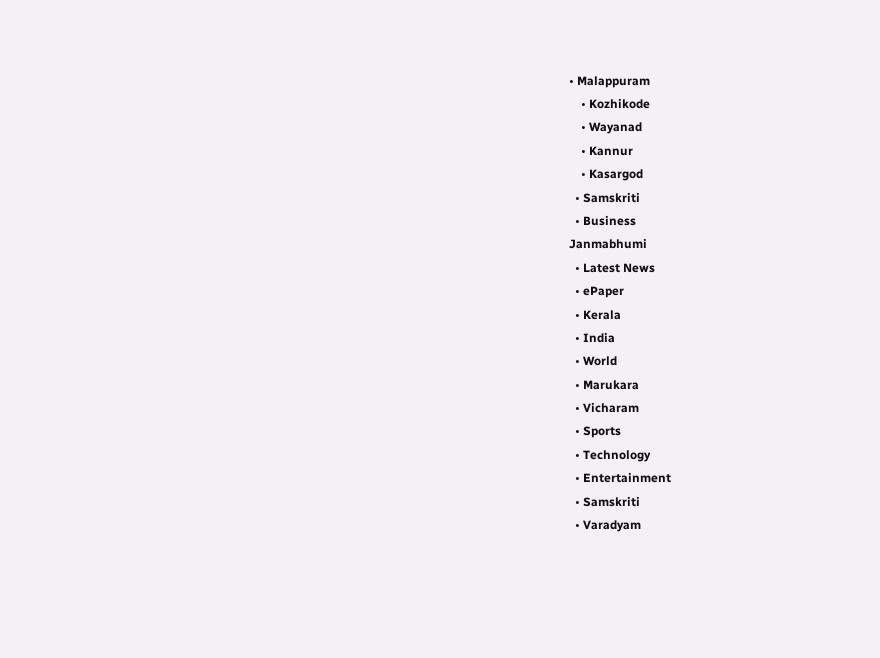• Malappuram
    • Kozhikode
    • Wayanad
    • Kannur
    • Kasargod
  • Samskriti
  • Business
Janmabhumi
  • Latest News
  • ePaper
  • Kerala
  • India
  • World
  • Marukara
  • Vicharam
  • Sports
  • Technology
  • Entertainment
  • Samskriti
  • Varadyam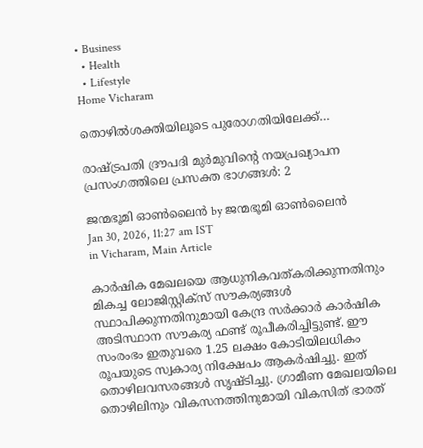• Business
  • Health
  • Lifestyle
Home Vicharam

തൊഴില്‍ശക്തിയിലൂടെ പുരോഗതിയിലേക്ക്…

രാഷ്‌ട്രപതി ദ്രൗപദി മുര്‍മുവിന്റെ നയപ്രഖ്യാപന പ്രസംഗത്തിലെ പ്രസക്ത ഭാഗങ്ങള്‍: 2

ജന്മഭൂമി ഓണ്‍ലൈന്‍ by ജന്മഭൂമി ഓണ്‍ലൈന്‍
Jan 30, 2026, 11:27 am IST
in Vicharam, Main Article

കാര്‍ഷിക മേഖലയെ ആധുനികവത്കരിക്കുന്നതിനും മികച്ച ലോജിസ്റ്റിക്സ് സൗകര്യങ്ങള്‍ സ്ഥാപിക്കുന്നതിനുമായി കേന്ദ്ര സര്‍ക്കാര്‍ കാര്‍ഷിക അടിസ്ഥാന സൗകര്യ ഫണ്ട് രൂപീകരിച്ചിട്ടുണ്ട്. ഈ സംരംഭം ഇതുവരെ 1.25 ലക്ഷം കോടിയിലധികം രൂപയുടെ സ്വകാര്യ നിക്ഷേപം ആകര്‍ഷിച്ചു. ഇത് തൊഴിലവസരങ്ങള്‍ സൃഷ്ടിച്ചു. ഗ്രാമീണ മേഖലയിലെ തൊഴിലിനും വികസനത്തിനുമായി വികസിത് ഭാരത്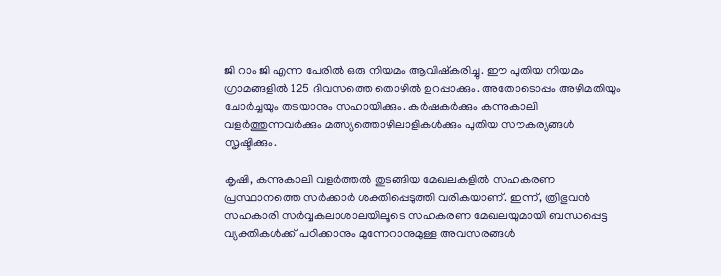ജി റാം ജി എന്ന പേരില്‍ ഒരു നിയമം ആവിഷ്‌കരിച്ചു. ഈ പുതിയ നിയമം ഗ്രാമങ്ങളില്‍ 125 ദിവസത്തെ തൊഴില്‍ ഉറപ്പാക്കും. അതോടൊപ്പം അഴിമതിയും ചോര്‍ച്ചയും തടയാനും സഹായിക്കും. കര്‍ഷകര്‍ക്കും കന്നുകാലി വളര്‍ത്തുന്നവര്‍ക്കും മത്സ്യത്തൊഴിലാളികള്‍ക്കും പുതിയ സൗകര്യങ്ങള്‍ സൃഷ്ടിക്കും.

കൃഷി, കന്നുകാലി വളര്‍ത്തല്‍ തുടങ്ങിയ മേഖലകളില്‍ സഹകരണ പ്രസ്ഥാനത്തെ സര്‍ക്കാര്‍ ശക്തിപ്പെടുത്തി വരികയാണ്. ഇന്ന്, ത്രിഭുവന്‍ സഹകാരി സര്‍വ്വകലാശാലയിലൂടെ സഹകരണ മേഖലയുമായി ബന്ധപ്പെട്ട വ്യക്തികള്‍ക്ക് പഠിക്കാനും മുന്നേറാനുമുള്ള അവസരങ്ങള്‍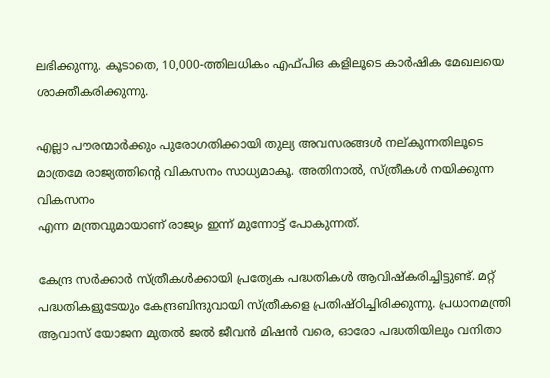ലഭിക്കുന്നു. കൂടാതെ, 10,000-ത്തിലധികം എഫ്പിഒ കളിലൂടെ കാര്‍ഷിക മേഖലയെ ശാക്തീകരിക്കുന്നു.

എല്ലാ പൗരന്മാര്‍ക്കും പുരോഗതിക്കായി തുല്യ അവസരങ്ങള്‍ നല്കുന്നതിലൂടെ മാത്രമേ രാജ്യത്തിന്റെ വികസനം സാധ്യമാകൂ. അതിനാല്‍, സ്ത്രീകള്‍ നയിക്കുന്ന വികസനം
എന്ന മന്ത്രവുമായാണ് രാജ്യം ഇന്ന് മുന്നോട്ട് പോകുന്നത്.

കേന്ദ്ര സര്‍ക്കാര്‍ സ്ത്രീകള്‍ക്കായി പ്രത്യേക പദ്ധതികള്‍ ആവിഷ്‌കരിച്ചിട്ടുണ്ട്. മറ്റ് പദ്ധതികളുടേയും കേന്ദ്രബിന്ദുവായി സ്ത്രീകളെ പ്രതിഷ്ഠിച്ചിരിക്കുന്നു. പ്രധാനമന്ത്രി ആവാസ് യോജന മുതല്‍ ജല്‍ ജീവന്‍ മിഷന്‍ വരെ, ഓരോ പദ്ധതിയിലും വനിതാ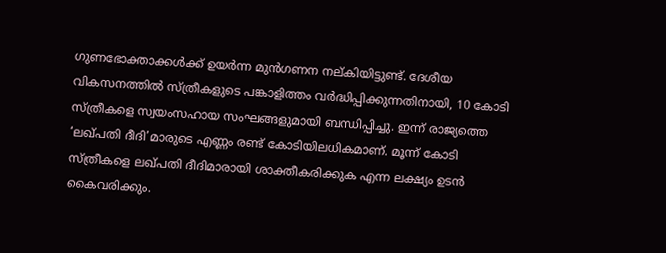ഗുണഭോക്താക്കള്‍ക്ക് ഉയര്‍ന്ന മുന്‍ഗണന നല്കിയിട്ടുണ്ട്. ദേശീയ വികസനത്തില്‍ സ്ത്രീകളുടെ പങ്കാളിത്തം വര്‍ദ്ധിപ്പിക്കുന്നതിനായി, 10 കോടി സ്ത്രീകളെ സ്വയംസഹായ സംഘങ്ങളുമായി ബന്ധിപ്പിച്ചു. ഇന്ന് രാജ്യത്തെ ‘ലഖ്പതി ദീദി’മാരുടെ എണ്ണം രണ്ട് കോടിയിലധികമാണ്. മൂന്ന് കോടി സ്ത്രീകളെ ലഖ്പതി ദീദിമാരായി ശാക്തീകരിക്കുക എന്ന ലക്ഷ്യം ഉടന്‍ കൈവരിക്കും.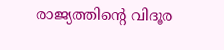രാജ്യത്തിന്റെ വിദൂര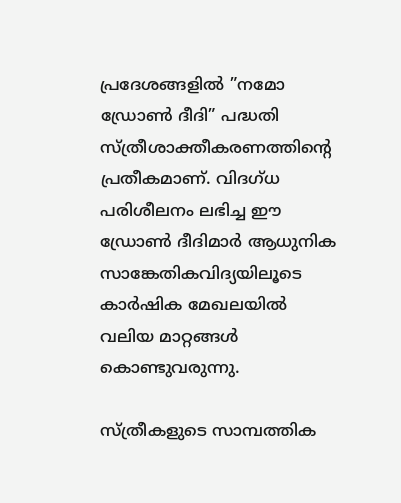പ്രദേശങ്ങളില്‍ ”നമോ ഡ്രോണ്‍ ദീദി” പദ്ധതി സ്ത്രീശാക്തീകരണത്തിന്റെ പ്രതീകമാണ്. വിദഗ്ധ പരിശീലനം ലഭിച്ച ഈ ഡ്രോണ്‍ ദീദിമാര്‍ ആധുനിക സാങ്കേതികവിദ്യയിലൂടെ കാര്‍ഷിക മേഖലയില്‍ വലിയ മാറ്റങ്ങള്‍ കൊണ്ടുവരുന്നു.

സ്ത്രീകളുടെ സാമ്പത്തിക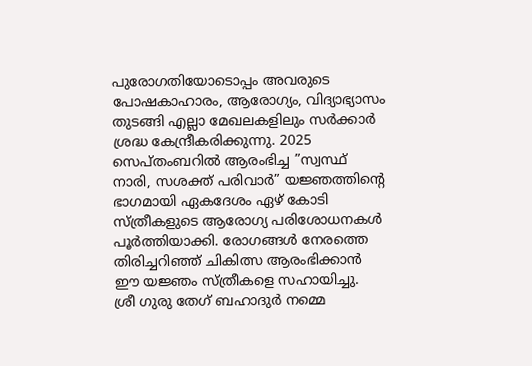പുരോഗതിയോടൊപ്പം അവരുടെ പോഷകാഹാരം, ആരോഗ്യം, വിദ്യാഭ്യാസം തുടങ്ങി എല്ലാ മേഖലകളിലും സര്‍ക്കാര്‍ ശ്രദ്ധ കേന്ദ്രീകരിക്കുന്നു. 2025 സെപ്തംബറില്‍ ആരംഭിച്ച ”സ്വസ്ഥ് നാരി, സശക്ത് പരിവാര്‍” യജ്ഞത്തിന്റെ ഭാഗമായി ഏകദേശം ഏഴ് കോടി സ്ത്രീകളുടെ ആരോഗ്യ പരിശോധനകള്‍ പൂര്‍ത്തിയാക്കി. രോഗങ്ങള്‍ നേരത്തെ തിരിച്ചറിഞ്ഞ് ചികിത്സ ആരംഭിക്കാന്‍ ഈ യജ്ഞം സ്ത്രീകളെ സഹായിച്ചു.
ശ്രീ ഗുരു തേഗ് ബഹാദുര്‍ നമ്മെ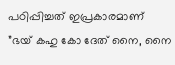പഠിപ്പിച്ചത് ഇപ്രകാരമാണ് ”ഭയ് കഹു കോ ദേത് നൈ, നൈ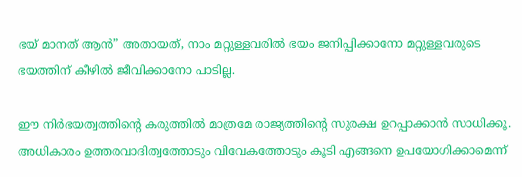ഭയ് മാനത് ആന്‍” അതായത്, നാം മറ്റുള്ളവരില്‍ ഭയം ജനിപ്പിക്കാനോ മറ്റുള്ളവരുടെ ഭയത്തിന് കീഴില്‍ ജീവിക്കാനോ പാടില്ല.

ഈ നിര്‍ഭയത്വത്തിന്റെ കരുത്തില്‍ മാത്രമേ രാജ്യത്തിന്റെ സുരക്ഷ ഉറപ്പാക്കാന്‍ സാധിക്കൂ. അധികാരം ഉത്തരവാദിത്വത്തോടും വിവേകത്തോടും കൂടി എങ്ങനെ ഉപയോഗിക്കാമെന്ന്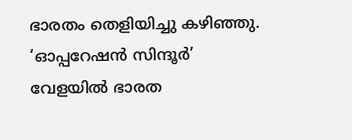ഭാരതം തെളിയിച്ചു കഴിഞ്ഞു. ‘ഓപ്പറേഷന്‍ സിന്ദൂര്‍’ വേളയില്‍ ഭാരത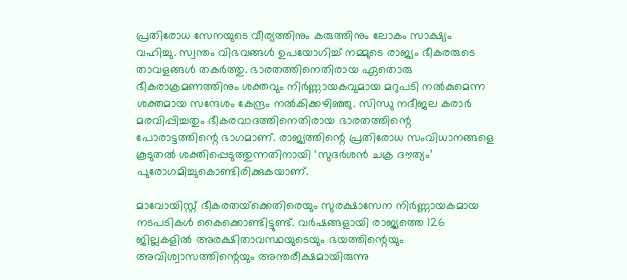പ്രതിരോധ സേനയുടെ വീര്യത്തിനും കരുത്തിനും ലോകം സാക്ഷ്യം വഹിച്ചു. സ്വന്തം വിഭവങ്ങള്‍ ഉപയോഗിച്ച് നമ്മുടെ രാജ്യം ഭീകരരുടെ താവളങ്ങള്‍ തകര്‍ത്തു. ഭാരതത്തിനെതിരായ ഏതൊരു ഭീകരാക്രമണത്തിനും ശക്തവും നിര്‍ണ്ണായകവുമായ മറുപടി നല്‍കുമെന്ന ശക്തമായ സന്ദേശം കേന്ദ്രം നല്‍കിക്കഴിഞ്ഞു. സിന്ധു നദീജല കരാര്‍ മരവിപ്പിച്ചതും ഭീകരവാദത്തിനെതിരായ ഭാരതത്തിന്റെ പോരാട്ടത്തിന്റെ ഭാഗമാണ്. രാജ്യത്തിന്റെ പ്രതിരോധ സംവിധാനങ്ങളെ കൂടുതല്‍ ശക്തിപ്പെടുത്തുന്നതിനായി ‘സുദര്‍ശന്‍ ചക്ര ദൗത്യം’ പുരോഗമിച്ചുകൊണ്ടിരിക്കുകയാണ്.

മാവോയിസ്റ്റ് ഭീകരതയ്‌ക്കെതിരെയും സുരക്ഷാസേന നിര്‍ണ്ണായകമായ നടപടികള്‍ കൈക്കൊണ്ടിട്ടുണ്ട്. വര്‍ഷങ്ങളായി രാജ്യത്തെ 126 ജില്ലകളില്‍ അരക്ഷിതാവസ്ഥയുടെയും ഭയത്തിന്റെയും അവിശ്വാസത്തിന്റെയും അന്തരീക്ഷമായിരുന്നു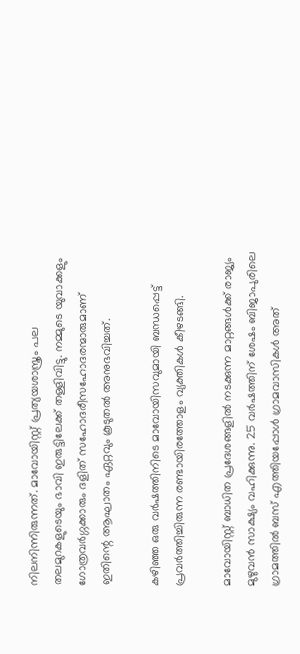നിലനിന്നിരുന്നത്. മാവോയിസ്റ്റ് പ്രത്യയശാസ്ത്രം പല തലമുറകളുടെയും ഭാവി ഇരുട്ടിലേക്ക് തള്ളിവിട്ടു. നമ്മുടെ യുവാക്കളും ഗോത്രവര്‍ഗ്ഗക്കാരും ദളിത് സഹോദരീസഹോദരന്മാരുമാണ് ഇതിന്റെ ആഘാതം ഏറ്റവും കൂടുതല്‍ അനുഭവിച്ചത്.

കഴിഞ്ഞ ഒരു വര്‍ഷത്തിനിടെ മാവോയിസവുമായി ബന്ധപ്പെട്ട് പ്രവര്‍ത്തിച്ചിരുന്ന രണ്ടായിരത്തോളം വ്യക്തികള്‍ കീഴടങ്ങി.

മാവോയിസ്റ്റ് ബാധിത പ്രദേശങ്ങളില്‍ നടക്കുന്ന മാറ്റങ്ങള്‍ക്ക് രാജ്യം മുഴുവന്‍ സാക്ഷ്യം വഹിക്കുന്നു. 25 വര്‍ഷത്തിന് ശേഷം ബിജാപുരിലെ ഗ്രാമത്തില്‍ ബസ് എത്തിയപ്പോള്‍ ഗ്രാമവാസികള്‍ അത്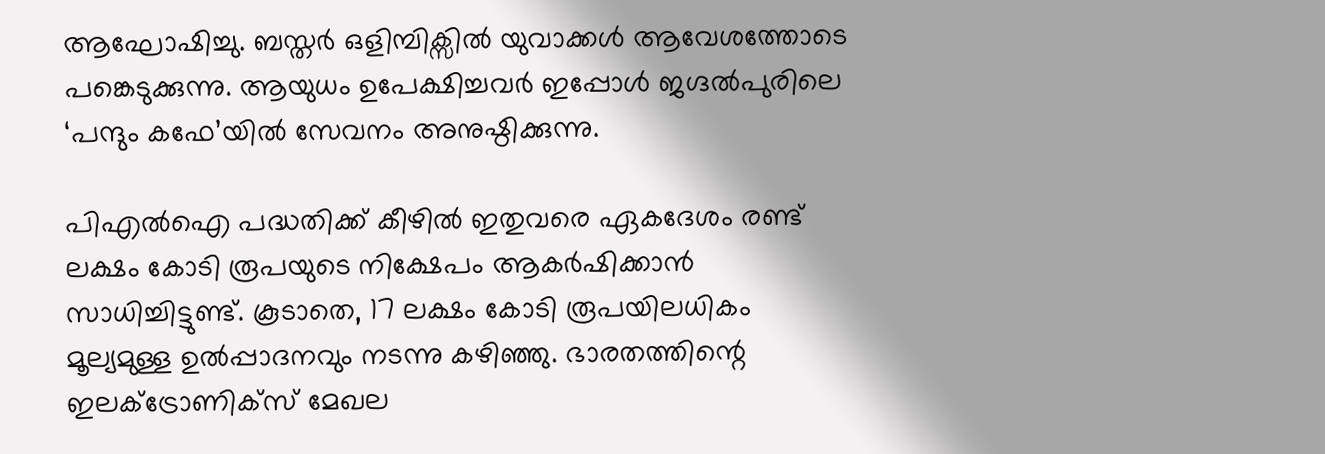ആഘോഷിച്ചു. ബസ്തര്‍ ഒളിമ്പിക്സില്‍ യുവാക്കള്‍ ആവേശത്തോടെ പങ്കെടുക്കുന്നു. ആയുധം ഉപേക്ഷിച്ചവര്‍ ഇപ്പോള്‍ ജഗ്ദല്‍പുരിലെ ‘പന്ദും കഫേ’യില്‍ സേവനം അനുഷ്ഠിക്കുന്നു.

പിഎല്‍ഐ പദ്ധതിക്ക് കീഴില്‍ ഇതുവരെ ഏകദേശം രണ്ട് ലക്ഷം കോടി രൂപയുടെ നിക്ഷേപം ആകര്‍ഷിക്കാന്‍ സാധിച്ചിട്ടുണ്ട്. കൂടാതെ, 17 ലക്ഷം കോടി രൂപയിലധികം മൂല്യമുള്ള ഉല്‍പ്പാദനവും നടന്നു കഴിഞ്ഞു. ഭാരതത്തിന്റെ ഇലക്ട്രോണിക്സ് മേഖല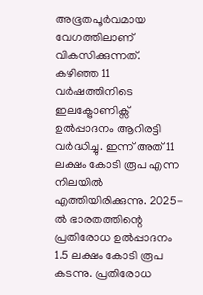അഭൂതപൂര്‍വമായ വേഗത്തിലാണ് വികസിക്കുന്നത്. കഴിഞ്ഞ 11 വര്‍ഷത്തിനിടെ ഇലക്ട്രോണിക്സ് ഉല്‍പ്പാദനം ആറിരട്ടി വര്‍ദ്ധിച്ചു. ഇന്ന് അത് 11 ലക്ഷം കോടി രൂപ എന്ന നിലയില്‍ എത്തിയിരിക്കുന്നു. 2025-ല്‍ ഭാരതത്തിന്റെ പ്രതിരോധ ഉല്‍പ്പാദനം 1.5 ലക്ഷം കോടി രൂപ കടന്നു. പ്രതിരോധ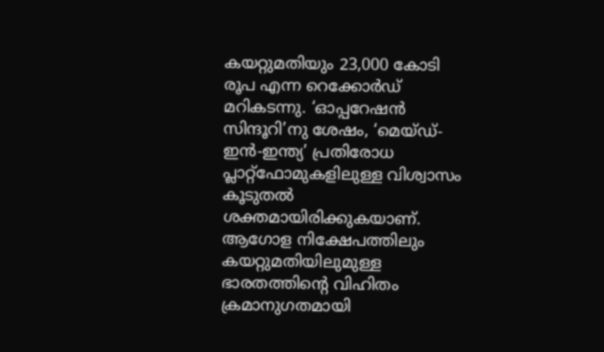കയറ്റുമതിയും 23,000 കോടി രൂപ എന്ന റെക്കോര്‍ഡ് മറികടന്നു. ‘ഓപ്പറേഷന്‍ സിന്ദൂറി’നു ശേഷം, ‘മെയ്ഡ്-ഇന്‍-ഇന്ത്യ’ പ്രതിരോധ പ്ലാറ്റ്‌ഫോമുകളിലുള്ള വിശ്വാസം കൂടുതല്‍ ശക്തമായിരിക്കുകയാണ്. ആഗോള നിക്ഷേപത്തിലും കയറ്റുമതിയിലുമുള്ള ഭാരതത്തിന്റെ വിഹിതം ക്രമാനുഗതമായി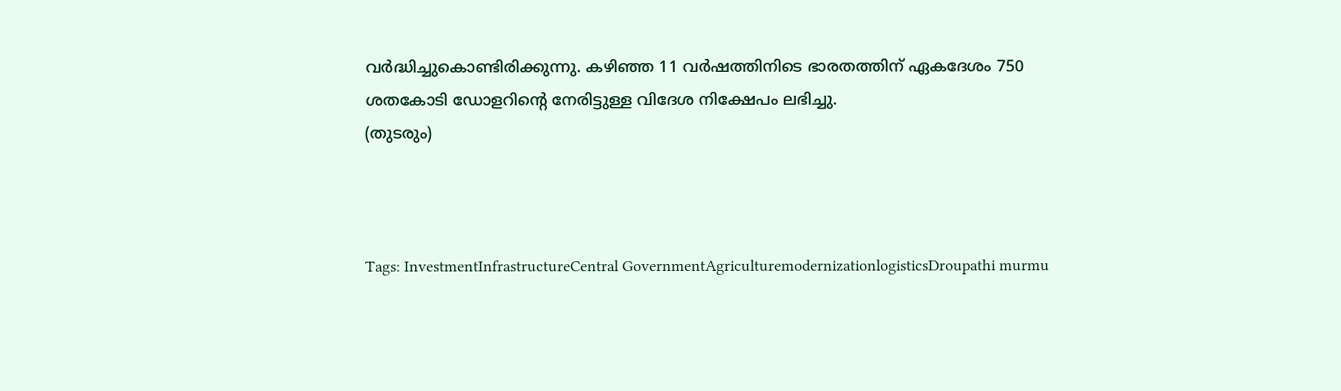വര്‍ദ്ധിച്ചുകൊണ്ടിരിക്കുന്നു. കഴിഞ്ഞ 11 വര്‍ഷത്തിനിടെ ഭാരതത്തിന് ഏകദേശം 750 ശതകോടി ഡോളറിന്റെ നേരിട്ടുള്ള വിദേശ നിക്ഷേപം ലഭിച്ചു.
(തുടരും)



Tags: InvestmentInfrastructureCentral GovernmentAgriculturemodernizationlogisticsDroupathi murmu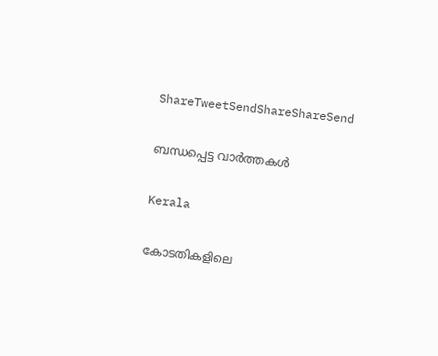ShareTweetSendShareShareSend

ബന്ധപ്പെട്ട വാര്‍ത്തകള്‍

Kerala

കോടതികളിലെ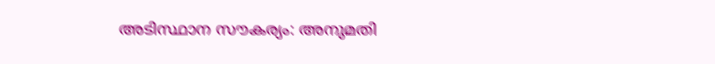അടിസ്ഥാന സൗകര്യം: അനുമതി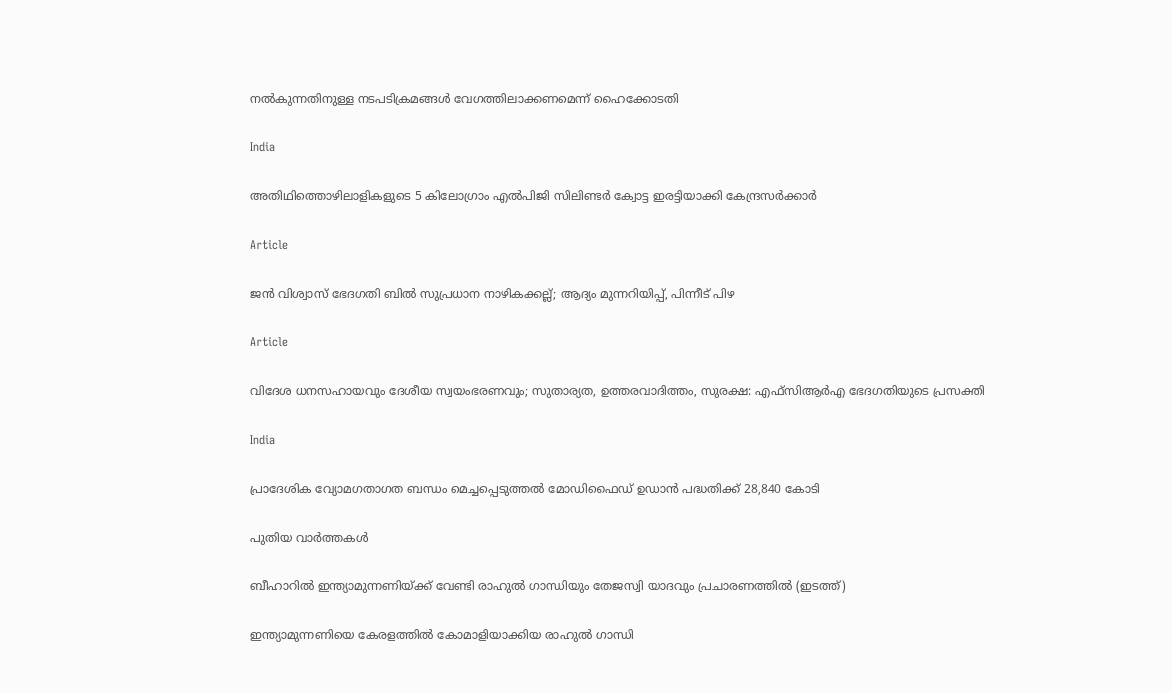നല്‍കുന്നതിനുള്ള നടപടിക്രമങ്ങള്‍ വേഗത്തിലാക്കണമെന്ന് ഹൈക്കോടതി

India

അതിഥിത്തൊഴിലാളികളുടെ 5 കിലോഗ്രാം എൽപിജി സിലിണ്ടർ ക്വോട്ട ഇരട്ടിയാക്കി കേന്ദ്രസർക്കാർ

Article

ജന്‍ വിശ്വാസ് ഭേദഗതി ബില്‍ സുപ്രധാന നാഴികക്കല്ല്; ആദ്യം മുന്നറിയിപ്പ്, പിന്നീട് പിഴ

Article

വിദേശ ധനസഹായവും ദേശീയ സ്വയംഭരണവും; സുതാര്യത, ഉത്തരവാദിത്തം, സുരക്ഷ: എഫ്‌സിആര്‍എ ഭേദഗതിയുടെ പ്രസക്തി

India

പ്രാദേശിക വ്യോമഗതാഗത ബന്ധം മെച്ചപ്പെടുത്തല്‍ മോഡിഫൈഡ് ഉഡാന്‍ പദ്ധതിക്ക് 28,840 കോടി

പുതിയ വാര്‍ത്തകള്‍

ബീഹാറില്‍ ഇന്ത്യാമുന്നണിയ്ക്ക് വേണ്ടി രാഹുല്‍ ഗാന്ധിയും തേജസ്വി യാദവും പ്രചാരണത്തില്‍ (ഇടത്ത്)

ഇന്ത്യാമുന്നണിയെ കേരളത്തില്‍ കോമാളിയാക്കിയ രാഹുല്‍ ഗാന്ധി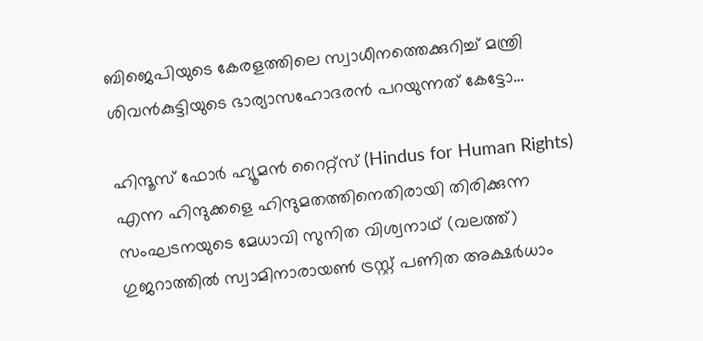ബിജെപിയുടെ കേരളത്തിലെ സ്വാധീനത്തെക്കുറിച്ച് മന്ത്രി ശിവന്‍കുട്ടിയുടെ ഭാര്യാസഹോദരന്‍ പറയുന്നത് കേട്ടോ…

ഹിന്ദൂസ് ഫോര്‍ ഹ്യൂമന്‍ റൈറ്റ്സ് (Hindus for Human Rights) എന്ന ഹിന്ദുക്കളെ ഹിന്ദുമതത്തിനെതിരായി തിരിക്കുന്ന സംഘടനയുടെ മേധാവി സുനിത വിശ്വനാഥ് (വലത്ത്) ഗുജറാത്തില്‍ സ്വാമിനാരായണ്‍ ട്രസ്റ്റ് പണിത അക്ഷര്‍ധാം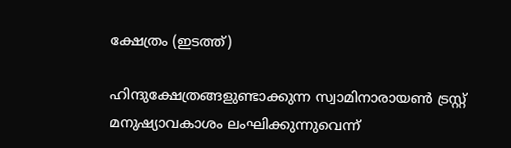ക്ഷേത്രം (ഇടത്ത്)

ഹിന്ദുക്ഷേത്രങ്ങളുണ്ടാക്കുന്ന സ്വാമിനാരായണ്‍ ട്രസ്റ്റ് മനുഷ്യാവകാശം ലംഘിക്കുന്നുവെന്ന്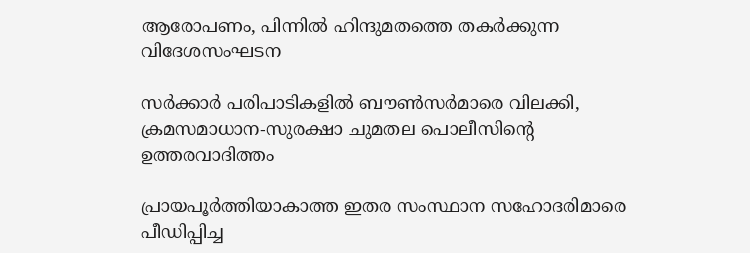ആരോപണം, പിന്നില്‍ ഹിന്ദുമതത്തെ തകര്‍ക്കുന്ന വിദേശസംഘടന

സര്‍ക്കാര്‍ പരിപാടികളില്‍ ബൗണ്‍സര്‍മാരെ വിലക്കി, ക്രമസമാധാന-സുരക്ഷാ ചുമതല പൊലീസിന്റെ ഉത്തരവാദിത്തം

പ്രായപൂര്‍ത്തിയാകാത്ത ഇതര സംസ്ഥാന സഹോദരിമാരെ പീഡിപ്പിച്ച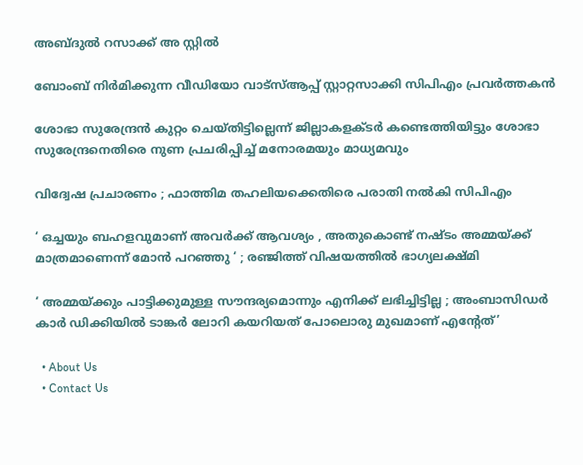അബ്ദുല്‍ റസാക്ക് അ സ്റ്റില്‍

ബോംബ് നിര്‍മിക്കുന്ന വീഡിയോ വാട്‌സ്ആപ്പ് സ്റ്റാറ്റസാക്കി സിപിഎം പ്രവര്‍ത്തകന്‍

ശോഭാ സുരേന്ദ്രന്‍ കുറ്റം ചെയ്തിട്ടില്ലെന്ന് ജില്ലാകളക്ടര്‍ കണ്ടെത്തിയിട്ടും ശോഭാ സുരേന്ദ്രനെതിരെ നുണ പ്രചരിപ്പിച്ച് മനോരമയും മാധ്യമവും

വിദ്വേഷ പ്രചാരണം ; ഫാത്തിമ തഹലിയക്കെതിരെ പരാതി നല്‍കി സിപിഎം

‘ ഒച്ചയും ബഹളവുമാണ് അവർക്ക് ആവശ്യം , അതുകൊണ്ട് നഷ്ടം അമ്മയ്‌ക്ക് മാത്രമാണെന്ന് മോൻ പറഞ്ഞു ‘ ; രഞ്ജിത്ത് വിഷയത്തിൽ ഭാഗ്യലക്ഷ്മി

‘ അമ്മയ്‌ക്കും പാട്ടിക്കുമുള്ള സൗന്ദര്യമൊന്നും എനിക്ക് ലഭിച്ചിട്ടില്ല ; അംബാസിഡർ‌ കാർ ഡിക്കിയിൽ ടാങ്കർ ലോറി കയറിയത് പോലൊരു മുഖമാണ് എന്റേത്’

  • About Us
  • Contact Us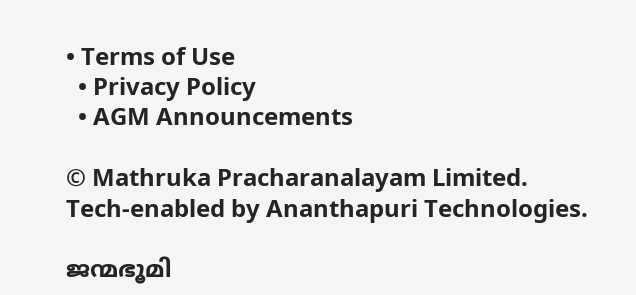• Terms of Use
  • Privacy Policy
  • AGM Announcements

© Mathruka Pracharanalayam Limited.
Tech-enabled by Ananthapuri Technologies.

ജന്മഭൂമി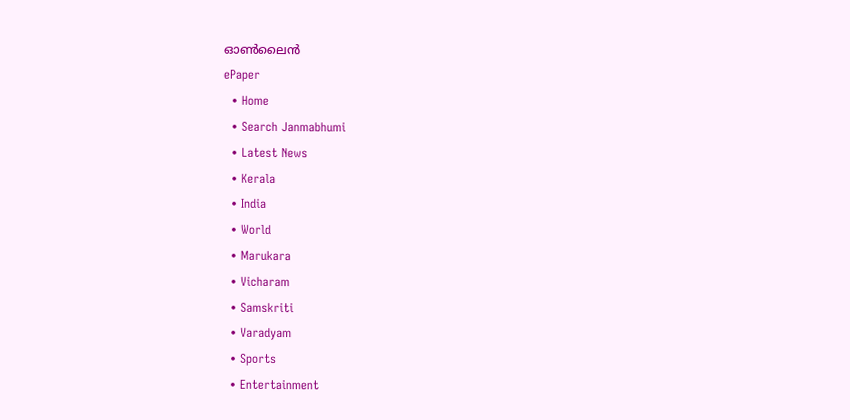ഓണ്‍ലൈന്‍
ePaper
  • Home
  • Search Janmabhumi
  • Latest News
  • Kerala
  • India
  • World
  • Marukara
  • Vicharam
  • Samskriti
  • Varadyam
  • Sports
  • Entertainment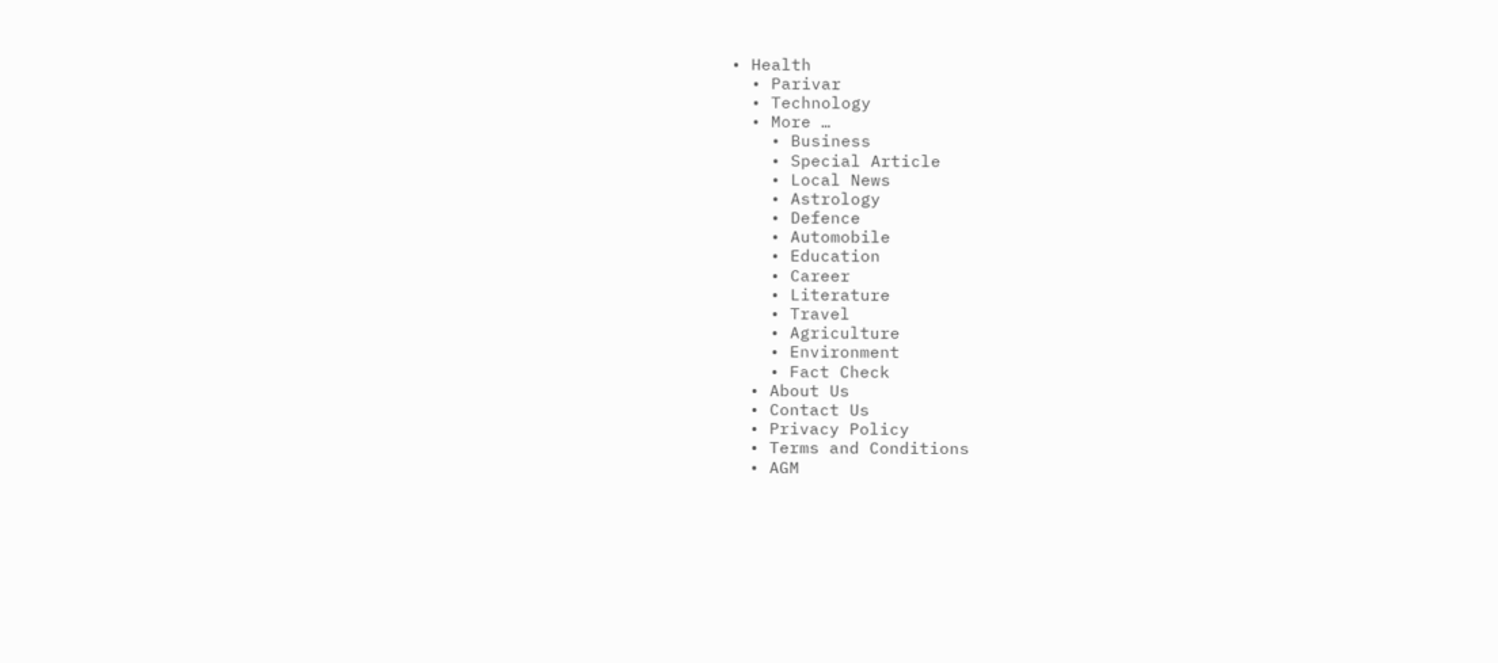• Health
  • Parivar
  • Technology
  • More …
    • Business
    • Special Article
    • Local News
    • Astrology
    • Defence
    • Automobile
    • Education
    • Career
    • Literature
    • Travel
    • Agriculture
    • Environment
    • Fact Check
  • About Us
  • Contact Us
  • Privacy Policy
  • Terms and Conditions
  • AGM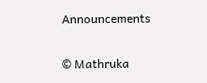Announcements

© Mathruka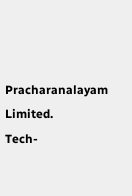Pracharanalayam Limited.
Tech-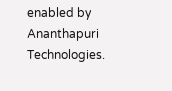enabled by Ananthapuri Technologies.